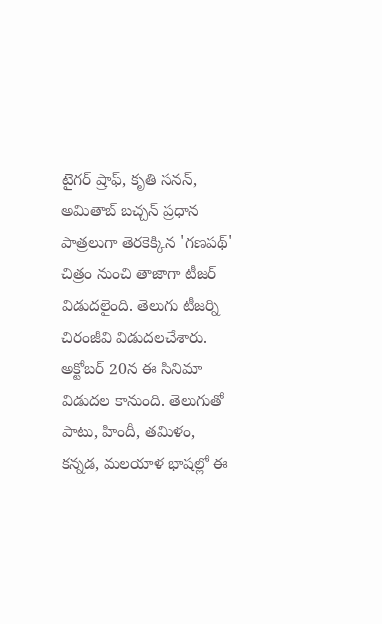టైగర్ ష్రాఫ్, కృతి సనన్, అమితాబ్ బచ్చన్ ప్రధాన పాత్రలుగా తెరకెక్కిన 'గణపథ్' చిత్రం నుంచి తాజాగా టీజర్ విడుదలైంది. తెలుగు టీజర్ని చిరంజీవి విడుదలచేశారు. అక్టోబర్ 20న ఈ సినిమా విడుదల కానుంది. తెలుగుతో పాటు, హిందీ, తమిళం, కన్నడ, మలయాళ భాషల్లో ఈ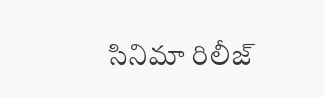సినిమా రిలీజ్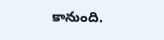కానుంది.